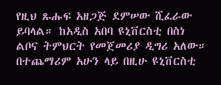የዚህ ጹሑፍ አዘጋጅ ደምሠው ሺፈራው ይባላል። ከአዲስ አበባ ዩኒቨርስቲ በስነ ልቦና ትምህርት የመጀመሪያ ዲግሪ አለው። በተጨማሪም አሁን ላይ በዚሁ ዩኒቨርስቲ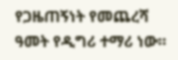የጋዜጠኝነት የመጨረሻ ዓመት የዲግሪ ተማሪ ነው።